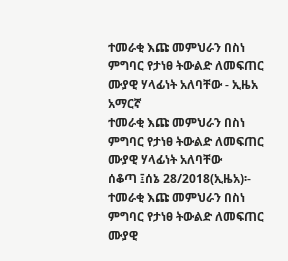ተመራቂ እጩ መምህራን በስነ ምግባር የታነፀ ትውልድ ለመፍጠር ሙያዊ ሃላፊነት አለባቸው - ኢዜአ አማርኛ
ተመራቂ እጩ መምህራን በስነ ምግባር የታነፀ ትውልድ ለመፍጠር ሙያዊ ሃላፊነት አለባቸው
ሰቆጣ ፤ሰኔ 28/2018(ኢዜአ)፡- ተመራቂ እጩ መምህራን በስነ ምግባር የታነፀ ትውልድ ለመፍጠር ሙያዊ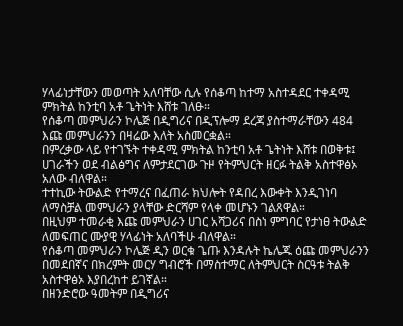ሃላፊነታቸውን መወጣት አለባቸው ሲሉ የሰቆጣ ከተማ አስተዳደር ተቀዳሚ ምክትል ከንቲባ አቶ ጌትነት እሸቱ ገለፁ።
የሰቆጣ መምህራን ኮሌጅ በዲግሪና በዲፕሎማ ደረጃ ያስተማራቸውን 484 እጩ መምህራንን በዛሬው እለት አስመርቋል።
በምረቃው ላይ የተገኙት ተቀዳሚ ምክትል ከንቲባ አቶ ጌትነት እሸቱ በወቅቱ፤ ሀገራችን ወደ ብልፅግና ለምታደርገው ጉዞ የትምህርት ዘርፉ ትልቅ አስተዋፅኦ አለው ብለዋል።
ተተኪው ትውልድ የተማረና በፈጠራ ክህሎት የዳበረ እውቀት እንዲገነባ ለማስቻል መምህራን ያላቸው ድርሻም የላቀ መሆኑን ገልጸዋል።
በዚህም ተመራቂ እጩ መምህራን ሀገር አሻጋሪና በስነ ምግባር የታነፀ ትውልድ ለመፍጠር ሙያዊ ሃላፊነት አለባችሁ ብለዋል።
የሰቆጣ መምህራን ኮሌጅ ዲን ወርቁ ጌጡ እንዳሉት ኬሌጁ ዕጩ መምህራንን በመደበኛና በክረምት መርሃ ግብሮች በማስተማር ለትምህርት ስርዓቱ ትልቅ አስተዋፅኦ እያበረከተ ይገኛል።
በዘንድሮው ዓመትም በዲግሪና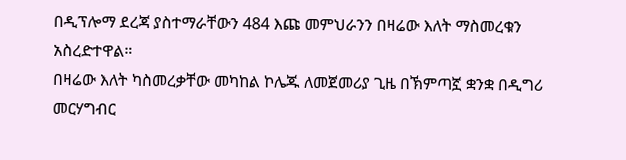በዲፕሎማ ደረጃ ያስተማራቸውን 484 እጩ መምህራንን በዛሬው እለት ማስመረቁን አስረድተዋል።
በዛሬው እለት ካስመረቃቸው መካከል ኮሌጁ ለመጀመሪያ ጊዜ በኽምጣኟ ቋንቋ በዲግሪ መርሃግብር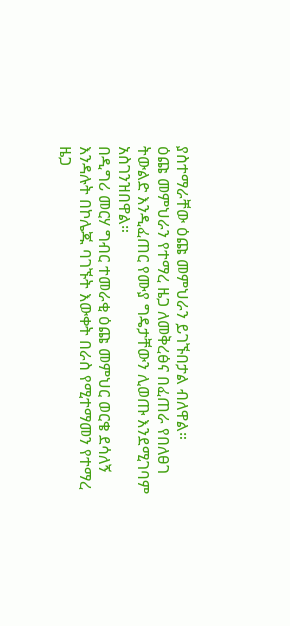ያስተማራቸው ዕጩ መምህራን ይገኙበታል ብለዋል።
ዕጩ መምህራን የተማረ ዜጋ ለመቅረፅና በፈጠራ የበለፀገ ትውልድ እንዲፈጠር የሙያ ግዴታቸውን ሊወጡ እንደሚገባም አስገንዝበዋል።
በዲግሪ መርሃ ግብር ተመራቂ ዕጩ መምህር ወርቄ ደሳለኝ እንዳሉት በኮሌጁ ባገኙት እውቀት በራስ የሚተማመን የተማረ ዜጋ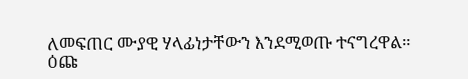ለመፍጠር ሙያዊ ሃላፊነታቸውን እንደሚወጡ ተናግረዋል።
ዕጩ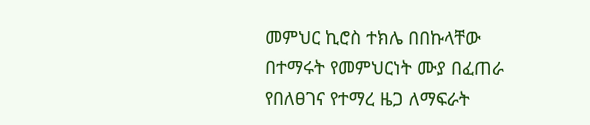መምህር ኪሮስ ተክሌ በበኩላቸው በተማሩት የመምህርነት ሙያ በፈጠራ የበለፀገና የተማረ ዜጋ ለማፍራት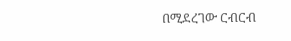በሚደረገው ርብርብ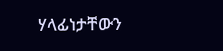ሃላፊነታቸውን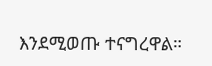እንደሚወጡ ተናግረዋል።